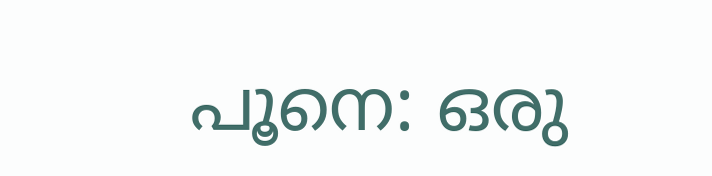പൂനെ: ഒരു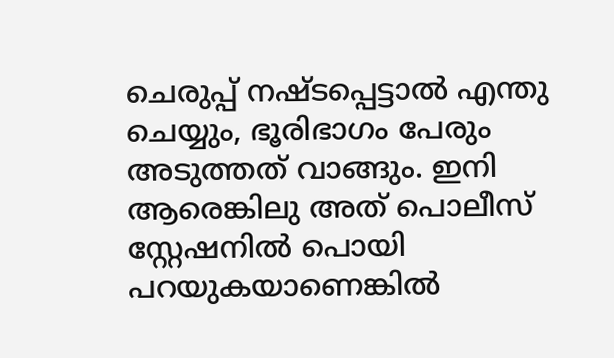ചെരുപ്പ് നഷ്ടപ്പെട്ടാല്‍ എന്തു ചെയ്യും, ഭൂരിഭാഗം പേരും അടുത്തത് വാങ്ങും. ഇനി ആരെങ്കിലു അത് പൊലീസ് സ്റ്റേഷനില്‍ പൊയി പറയുകയാണെങ്കില്‍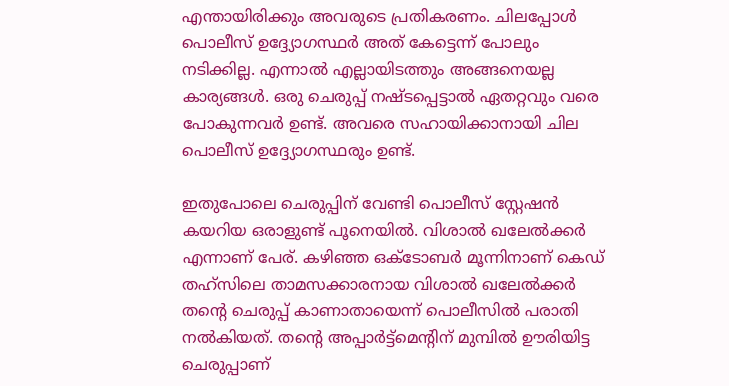എന്തായിരിക്കും അവരുടെ പ്രതികരണം. ചിലപ്പോള്‍ പൊലീസ് ഉദ്ദ്യോഗസ്ഥര്‍ അത് കേട്ടെന്ന് പോലും നടിക്കില്ല. എന്നാല്‍ എല്ലായിടത്തും അങ്ങനെയല്ല കാര്യങ്ങള്‍. ഒരു ചെരുപ്പ് നഷ്ടപ്പെട്ടാല്‍ ഏതറ്റവും വരെ പോകുന്നവര്‍ ഉണ്ട്. അവരെ സഹായിക്കാനായി ചില പൊലീസ് ഉദ്ദ്യോഗസ്ഥരും ഉണ്ട്.

ഇതുപോലെ ചെരുപ്പിന് വേണ്ടി പൊലീസ് സ്റ്റേഷന്‍ കയറിയ ഒരാളുണ്ട് പൂനെയില്‍. വിശാല്‍ ഖലേല്‍ക്കര്‍ എന്നാണ് പേര്. കഴിഞ്ഞ ഒക്ടോബര്‍ മൂന്നിനാണ് കെഡ് തഹ്സിലെ താമസക്കാരനായ വിശാല്‍ ഖലേല്‍ക്കര്‍ തന്‍റെ ചെരുപ്പ് കാണാതായെന്ന് പൊലീസില്‍ പരാതി നല്‍കിയത്. തന്‍റെ അപ്പാര്‍ട്ട്മെന്‍റിന് മുമ്പില്‍ ഊരിയിട്ട ചെരുപ്പാണ്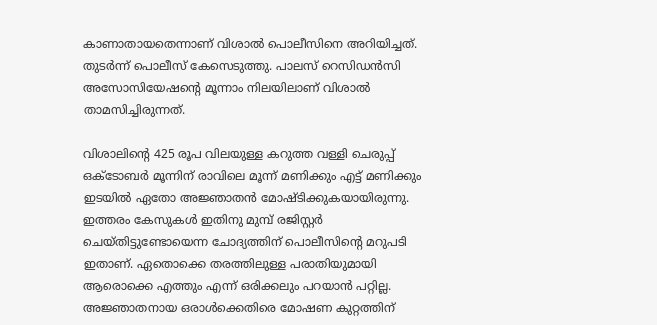കാണാതായതെന്നാണ് വിശാല്‍ പൊലീസിനെ അറിയിച്ചത്. തുടര്‍ന്ന് പൊലീസ് കേസെടുത്തു. പാലസ് റെസിഡന്‍സി അസോസിയേഷന്‍റെ മൂന്നാം നിലയിലാണ് വിശാല്‍ താമസിച്ചിരുന്നത്.

വിശാലിന്‍റെ 425 രൂപ വിലയുള്ള കറുത്ത വള്ളി ചെരുപ്പ് ഒക്ടോബര്‍ മൂന്നിന് രാവിലെ മൂന്ന് മണിക്കും എട്ട് മണിക്കും ഇടയില്‍ ഏതോ അജ്ഞാതന്‍ മോഷ്ടിക്കുകയായിരുന്നു. ഇത്തരം കേസുകള്‍ ഇതിനു മുമ്പ് രജിസ്റ്റര്‍ ചെയ്തിട്ടുണ്ടോയെന്ന ചോദ്യത്തിന് പൊലീസിന്‍റെ മറുപടി ഇതാണ്. ഏതൊക്കെ തരത്തിലുള്ള പരാതിയുമായി ആരൊക്കെ എത്തും എന്ന് ഒരിക്കലും പറയാന്‍ പറ്റില്ല. അജ്ഞാതനായ ഒരാള്‍ക്കെതിരെ മോഷണ കുറ്റത്തിന്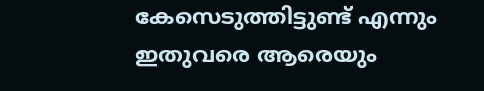കേസെടുത്തിട്ടുണ്ട് എന്നും ഇതുവരെ ആരെയും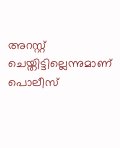അറസ്റ്റ് ചെയ്തിട്ടില്ലെന്നുമാണ് പൊലീസ്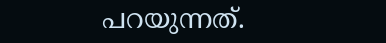പറയുന്നത്.